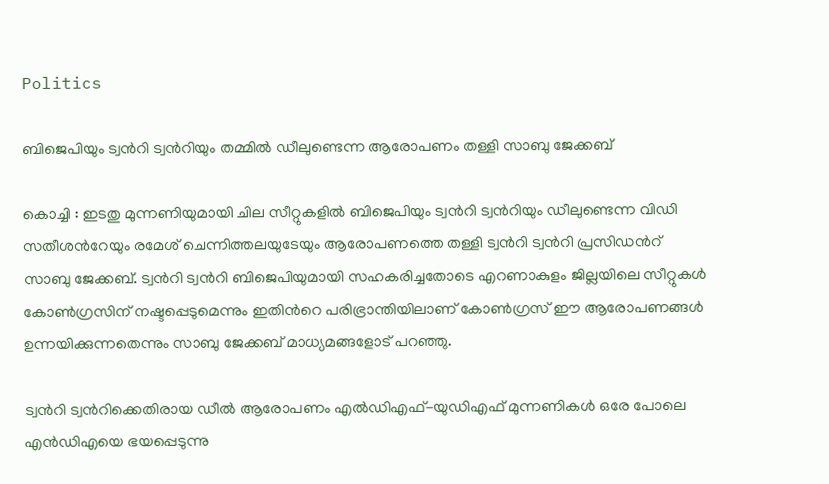Politics

ബിജെപിയും ട്വന്‍റി ട്വന്‍റിയും തമ്മിൽ ഡീലുണ്ടെന്ന ആരോപണം തള്ളി സാബു ജേക്കബ്

കൊച്ചി : ഇടതു മുന്നണിയുമായി ചില സീറ്റുകളില്‍ ബിജെപിയും ട്വന്‍റി ട്വന്‍റിയും ഡീലുണ്ടെന്ന വിഡി സതീശന്‍റേയും രമേശ് ചെന്നിത്തലയുടേയും ആരോപണത്തെ തള്ളി ട്വന്‍റി ട്വന്‍റി പ്രസിഡന്‍റ് സാബു ജേക്കബ്. ട്വന്‍റി ട്വന്‍റി ബിജെപിയുമായി സഹകരിച്ചതോടെ എറണാകുളം ജില്ലയിലെ സീറ്റുകള്‍ കോണ്‍ഗ്രസിന് നഷ്ടപ്പെടുമെന്നും ഇതിന്‍റെ പരിഭ്രാന്തിയിലാണ് കോണ്‍ഗ്രസ് ഈ ആരോപണങ്ങള്‍ ഉന്നയിക്കുന്നതെന്നും സാബു ജേക്കബ് മാധ്യമങ്ങളോട് പറഞ്ഞു.

ട്വന്‍റി ട്വന്‍റിക്കെതിരായ ഡീൽ ആരോപണം എൽഡിഎഫ്-യുഡിഎഫ് മുന്നണികൾ ഒരേ പോലെ എൻഡിഎയെ ഭയപ്പെടുന്നു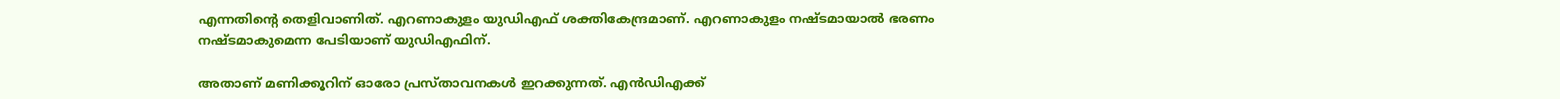എന്നതിൻ്റെ തെളിവാണിത്. എറണാകുളം യുഡിഎഫ് ശക്തികേന്ദ്രമാണ്. എറണാകുളം നഷ്ടമായാൽ ഭരണം നഷ്ടമാകുമെന്ന പേടിയാണ് യുഡിഎഫിന്.

അതാണ് മണിക്കൂറിന് ഓരോ പ്രസ്താവനകൾ ഇറക്കുന്നത്. എൻഡിഎക്ക്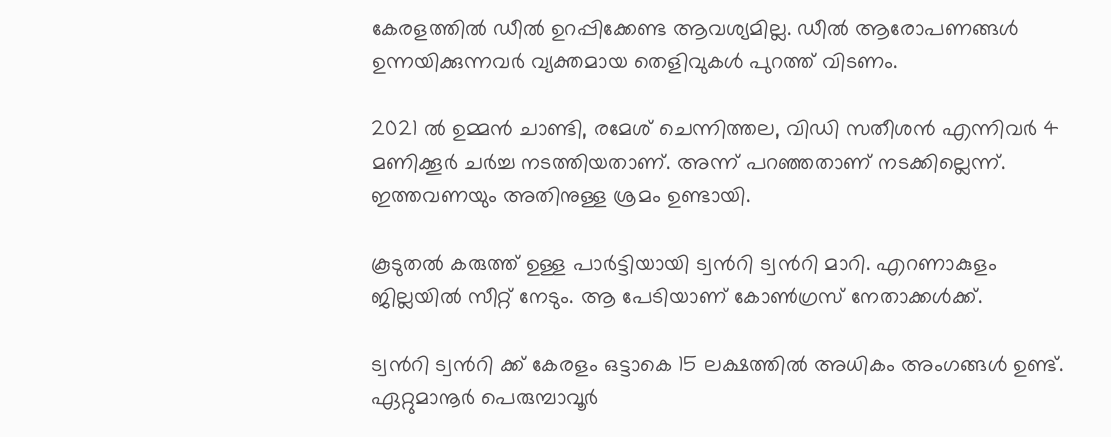കേരളത്തിൽ ഡീൽ ഉറപ്പിക്കേണ്ട ആവശ്യമില്ല. ഡീൽ ആരോപണങ്ങൾ ഉന്നയിക്കുന്നവർ വ്യക്തമായ തെളിവുകൾ പുറത്ത് വിടണം.

2021 ൽ ഉമ്മൻ ചാണ്ടി, രമേശ് ചെന്നിത്തല, വിഡി സതീശൻ എന്നിവർ 4 മണിക്കൂർ ചർച്ച നടത്തിയതാണ്. അന്ന് പറഞ്ഞതാണ് നടക്കില്ലെന്ന്. ഇത്തവണയും അതിനുള്ള ശ്രമം ഉണ്ടായി.

കൂടുതൽ കരുത്ത് ഉള്ള പാർട്ടിയായി ട്വന്‍റി ട്വന്‍റി മാറി. എറണാകുളം ജില്ലയിൽ സീറ്റ് നേടും. ആ പേടിയാണ് കോൺഗ്രസ് നേതാക്കൾക്ക്.

ട്വന്‍റി ട്വന്‍റി ക്ക് കേരളം ഒട്ടാകെ 15 ലക്ഷത്തിൽ അധികം അംഗങ്ങൾ ഉണ്ട്. ഏറ്റുമാനൂർ പെരുമ്പാവൂർ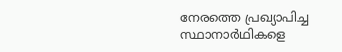നേരത്തെ പ്രഖ്യാപിച്ച സ്ഥാനാർഥികളെ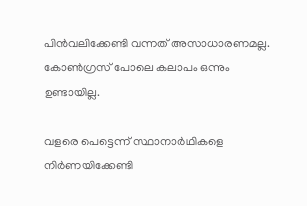പിൻവലിക്കേണ്ടി വന്നത് അസാധാരണമല്ല. കോൺഗ്രസ് പോലെ കലാപം ഒന്നും ഉണ്ടായില്ല.

വളരെ പെട്ടെന്ന് സ്ഥാനാർഥികളെ നിർണയിക്കേണ്ടി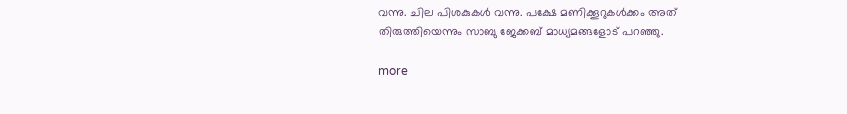വന്നു. ചില പിശകുകൾ വന്നു. പക്ഷേ മണിക്കൂറുകൾക്കം അത് തിരുത്തിയെന്നും സാബു ജേക്കബ് മാധ്യമങ്ങളോട് പറഞ്ഞു.

more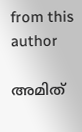from this author

അമിത്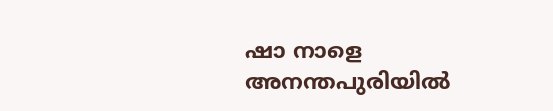ഷാ നാളെ അനന്തപുരിയിൽ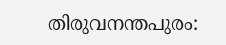തിരുവനന്തപുരം: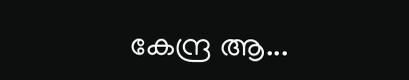കേന്ദ്ര ആ...